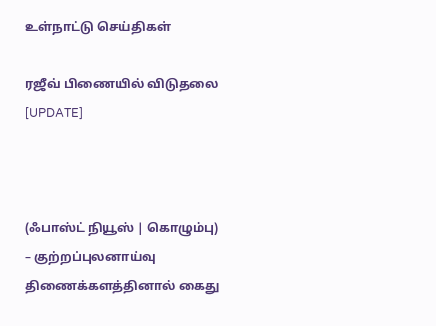உள்நாட்டு செய்திகள்

ரஜீவ் பிணையில் விடுதலை [UPDATE]



(ஃபாஸ்ட் நியூஸ் | கொழும்பு) – குற்றப்புலனாய்வு திணைக்களத்தினால் கைது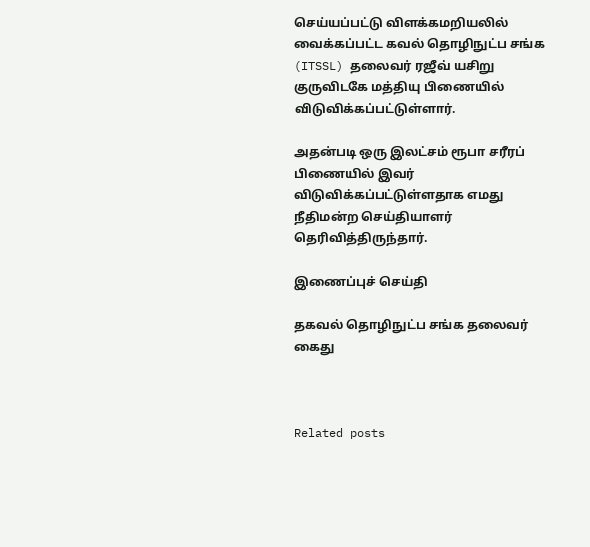செய்யப்பட்டு விளக்கமறியலில் வைக்கப்பட்ட கவல் தொழிநுட்ப சங்க (ITSSL) தலைவர் ரஜீவ் யசிறு குருவிடகே மத்தியு பிணையில் விடுவிக்கப்பட்டுள்ளார்.

அதன்படி ஒரு இலட்சம் ரூபா சரீரப் பிணையில் இவர் விடுவிக்கப்பட்டுள்ளதாக எமது நீதிமன்ற செய்தியாளர் தெரிவித்திருந்தார்.

இணைப்புச் செய்தி

தகவல் தொழிநுட்ப சங்க தலைவர் கைது



Related posts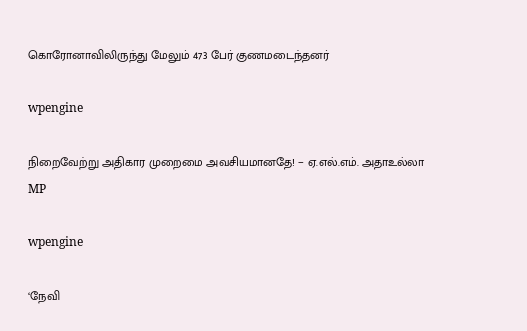கொரோனாவிலிருந்து மேலும் 473 பேர் குணமடைந்தனர்

wpengine

நிறைவேற்று அதிகார முறைமை அவசியமானதே! − ஏ.எல்.எம். அதாஉல்லா MP

wpengine

‘நேவி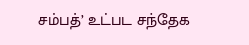சம்பத்’ உட்பட சந்தேக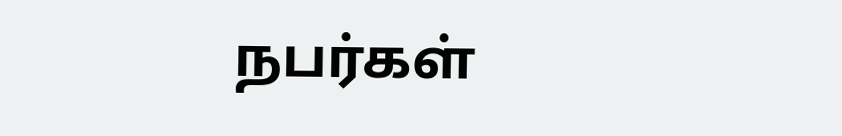நபர்கள்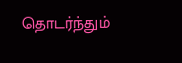தொடர்ந்தும்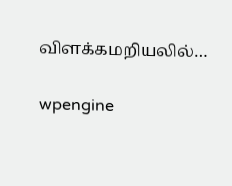விளக்கமறியலில்…

wpengine